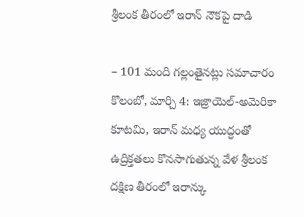శ్రీలంక తీరంలో ఇరాన్ నౌకపై దాడి

– 101 మంది గల్లంతైనట్లు సమాచారం కొలంబో, మార్చి 4: ఇజ్రాయెల్-అమెరికా కూటమి, ఇరాన్ మధ్య యుద్ధంతో ఉద్రిక్తతలు కొనసాగుతున్న వేళ శ్రీలంక దక్షిణ తీరంలో ఇరాన్కు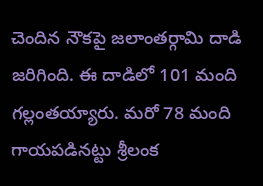చెందిన నౌకపై జలాంతర్గామి దాడి జరిగింది. ఈ దాడిలో 101 మంది గల్లంతయ్యారు. మరో 78 మంది గాయపడినట్టు శ్రీలంక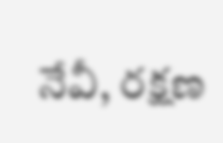నేవీ, రక్షణ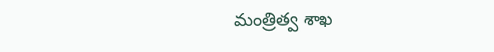మంత్రిత్వ శాఖ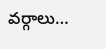వర్గాలు…